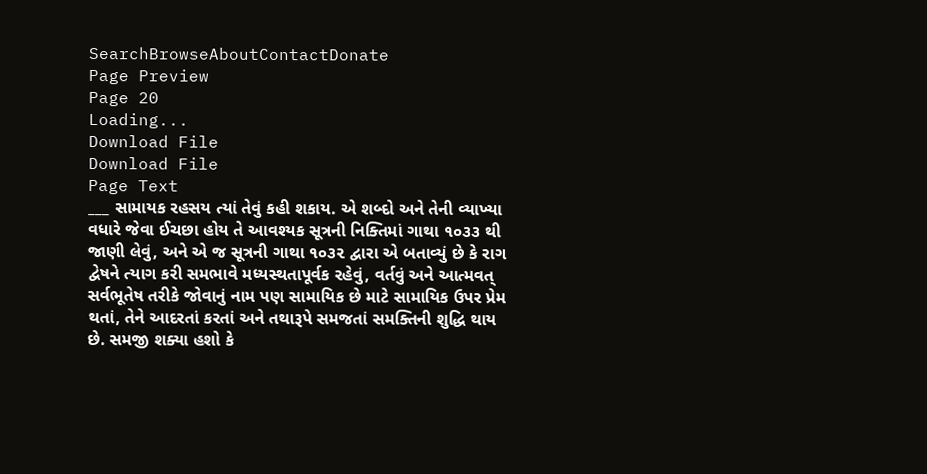SearchBrowseAboutContactDonate
Page Preview
Page 20
Loading...
Download File
Download File
Page Text
___ સામાયક રહસય ત્યાં તેવું કહી શકાય. એ શબ્દો અને તેની વ્યાખ્યા વધારે જેવા ઈચછા હોય તે આવશ્યક સૂત્રની નિક્તિમાં ગાથા ૧૦૩૩ થી જાણી લેવું, અને એ જ સૂત્રની ગાથા ૧૦૩૨ દ્વારા એ બતાવ્યું છે કે રાગ દ્વેષને ત્યાગ કરી સમભાવે મધ્યસ્થતાપૂર્વક રહેવું, વર્તવું અને આત્મવત્ સર્વભૂતેષ તરીકે જોવાનું નામ પણ સામાયિક છે માટે સામાયિક ઉપર પ્રેમ થતાં, તેને આદરતાં કરતાં અને તથારૂપે સમજતાં સમક્તિની શુદ્ધિ થાય છે. સમજી શક્યા હશો કે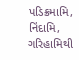પડિક્રમામિ, નિંદામિ, ગરિહામિથી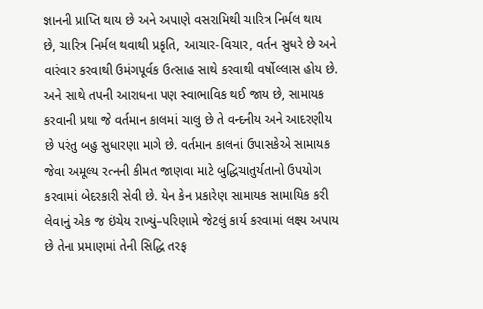જ્ઞાનની પ્રાપ્તિ થાય છે અને અપાણે વસરામિથી ચારિત્ર નિર્મલ થાય છે, ચારિત્ર નિર્મલ થવાથી પ્રકૃતિ, આચાર-વિચાર, વર્તન સુધરે છે અને વારંવાર કરવાથી ઉમંગપૂર્વક ઉત્સાહ સાથે કરવાથી વર્ષોલ્લાસ હોય છે. અને સાથે તપની આરાધના પણ સ્વાભાવિક થઈ જાય છે, સામાયક કરવાની પ્રથા જે વર્તમાન કાલમાં ચાલુ છે તે વન્દનીય અને આદરણીય છે પરંતુ બહુ સુધારણા માગે છે. વર્તમાન કાલનાં ઉપાસકેએ સામાયક જેવા અમૂલ્ય રત્નની કીમત જાણવા માટે બુદ્ધિચાતુર્યતાનો ઉપયોગ કરવામાં બેદરકારી સેવી છે. યેન કેન પ્રકારેણ સામાયક સામાયિક કરી લેવાનું એક જ ઇંચેય રાખ્યું–પરિણામે જેટલું કાર્ય કરવામાં લક્ષ્ય અપાય છે તેના પ્રમાણમાં તેની સિદ્ધિ તરફ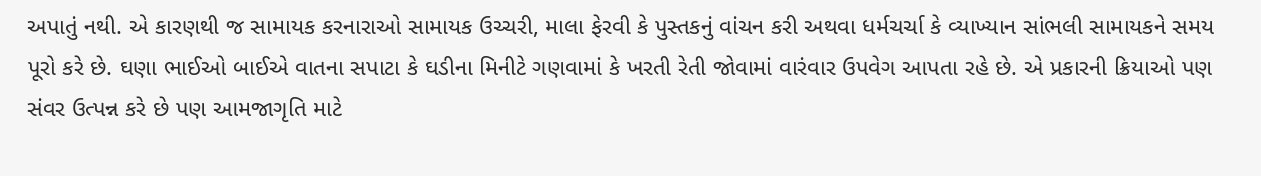અપાતું નથી. એ કારણથી જ સામાયક કરનારાઓ સામાયક ઉચ્ચરી, માલા ફેરવી કે પુસ્તકનું વાંચન કરી અથવા ધર્મચર્ચા કે વ્યાખ્યાન સાંભલી સામાયકને સમય પૂરો કરે છે. ઘણા ભાઈઓ બાઈએ વાતના સપાટા કે ઘડીના મિનીટે ગણવામાં કે ખરતી રેતી જોવામાં વારંવાર ઉપવેગ આપતા રહે છે. એ પ્રકારની ક્રિયાઓ પણ સંવર ઉત્પન્ન કરે છે પણ આમજાગૃતિ માટે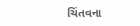ચિંતવના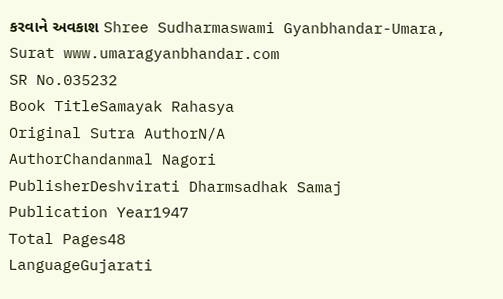કરવાને અવકાશ Shree Sudharmaswami Gyanbhandar-Umara, Surat www.umaragyanbhandar.com
SR No.035232
Book TitleSamayak Rahasya
Original Sutra AuthorN/A
AuthorChandanmal Nagori
PublisherDeshvirati Dharmsadhak Samaj
Publication Year1947
Total Pages48
LanguageGujarati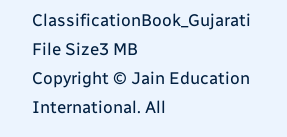ClassificationBook_Gujarati
File Size3 MB
Copyright © Jain Education International. All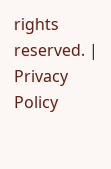rights reserved. | Privacy Policy